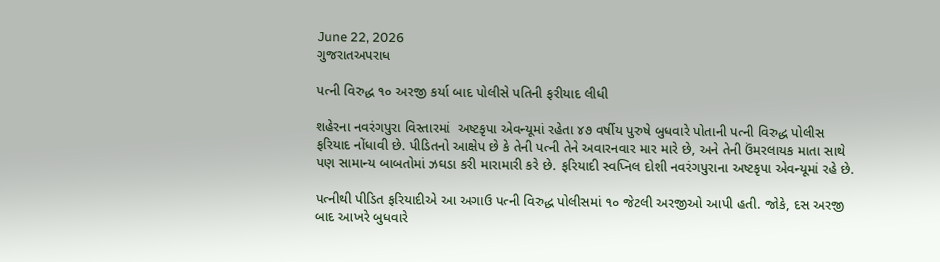June 22, 2026
ગુજરાતઅપરાધ

પત્ની વિરુદ્ધ ૧૦ અરજી કર્યા બાદ પોલીસે પતિની ફરીયાદ લીધી

શહેરના નવરંગપુરા વિસ્તારમાં  અષ્ટકૃપા એવન્યૂમાં રહેતા ૪૭ વર્ષીય પુરુષે બુધવારે પોતાની પત્ની વિરુદ્ધ પોલીસ ફરિયાદ નોંધાવી છે. પીડિતનો આક્ષેપ છે કે તેની પત્ની તેને અવારનવાર માર મારે છે, અને તેની ઉંમરલાયક માતા સાથે પણ સામાન્ય બાબતોમાં ઝઘડા કરી મારામારી કરે છે. ફરિયાદી સ્વપ્નિલ દોશી નવરંગપુરાના અષ્ટકૃપા એવન્યૂમાં રહે છે.

પત્નીથી પીડિત ફરિયાદીએ આ અગાઉ પત્ની વિરુદ્ધ પોલીસમાં ૧૦ જેટલી અરજીઓ આપી હતી. જોકે, દસ અરજી બાદ આખરે બુધવારે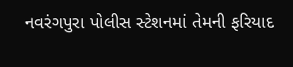નવરંગપુરા પોલીસ સ્ટેશનમાં તેમની ફરિયાદ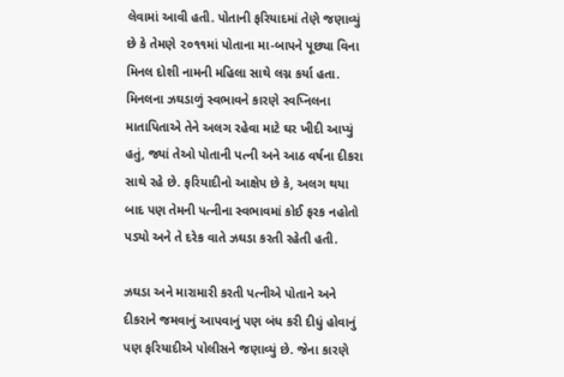લેવામાં આવી હતી. પોતાની ફરિયાદમાં તેણે જણાવ્યું છે કે તેમણે ૨૦૧૧માં પોતાના મા-બાપને પૂછ્યા વિના મિનલ દોશી નામની મહિલા સાથે લગ્ન કર્યા હતા. મિનલના ઝઘડાળું સ્વભાવને કારણે સ્વપ્નિલના માતાપિતાએ તેને અલગ રહેવા માટે ઘર ખીદી આપ્યું હતું, જ્યાં તેઓ પોતાની પત્ની અને આઠ વર્ષના દીકરા સાથે રહે છે. ફરિયાદીનો આક્ષેપ છે કે, અલગ થયા બાદ પણ તેમની પત્નીના સ્વભાવમાં કોઈ ફરક નહોતો પડ્યો અને તે દરેક વાતે ઝઘડા કરતી રહેતી હતી.

ઝઘડા અને મારામારી કરતી પત્નીએ પોતાને અને દીકરાને જમવાનું આપવાનું પણ બંધ કરી દીધું હોવાનું પણ ફરિયાદીએ પોલીસને જણાવ્યું છે. જેના કારણે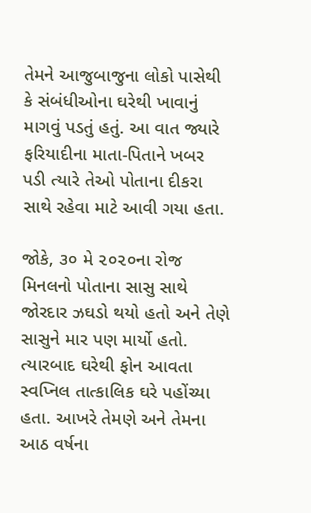તેમને આજુબાજુના લોકો પાસેથી કે સંબંધીઓના ઘરેથી ખાવાનું માગવું પડતું હતું. આ વાત જ્યારે ફરિયાદીના માતા-પિતાને ખબર પડી ત્યારે તેઓ પોતાના દીકરા સાથે રહેવા માટે આવી ગયા હતા.

જોકે, ૩૦ મે ૨૦૨૦ના રોજ મિનલનો પોતાના સાસુ સાથે જોરદાર ઝઘડો થયો હતો અને તેણે સાસુને માર પણ માર્યો હતો. ત્યારબાદ ઘરેથી ફોન આવતા સ્વપ્નિલ તાત્કાલિક ઘરે પહોંચ્યા હતા. આખરે તેમણે અને તેમના આઠ વર્ષના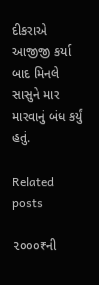દીકરાએ આજીજી કર્યા બાદ મિનલે સાસુને માર મારવાનું બંધ કર્યું હતું.

Related posts

૨૦૦૦₹ની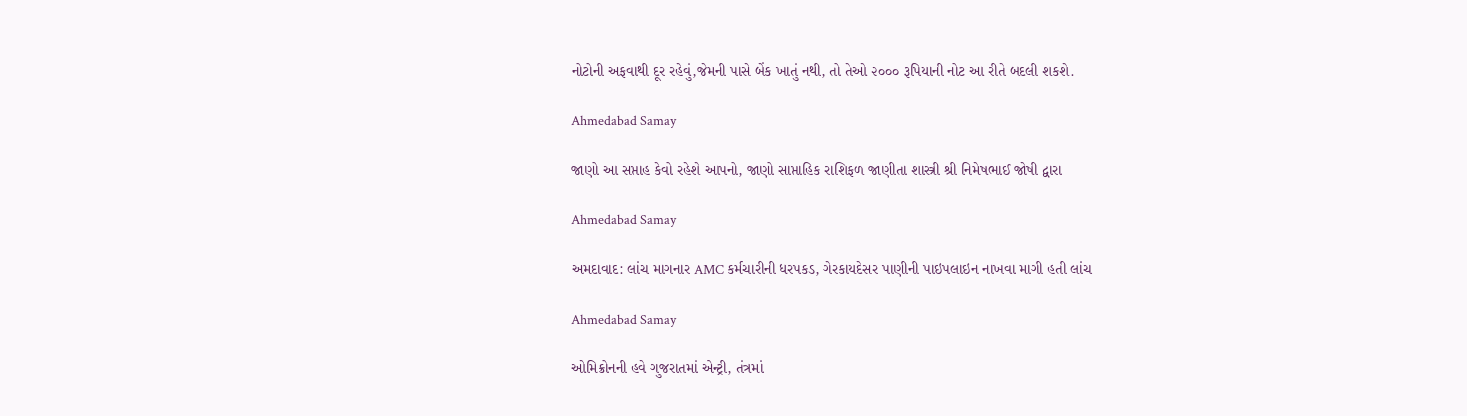નોટોની અફવાથી દૂર રહેવું,જેમની પાસે બેંક ખાતું નથી, તો તેઓ ૨૦૦૦ રૂપિયાની નોટ આ રીતે બદલી શકશે.

Ahmedabad Samay

જાણો આ સપ્તાહ કેવો રહેશે આપનો, જાણો સાપ્તાહિક રાશિફળ જાણીતા શાસ્ત્રી શ્રી નિમેષભાઈ જોષી દ્વારા

Ahmedabad Samay

અમદાવાદ: લાંચ માગનાર AMC કર્મચારીની ધરપકડ, ગેરકાયદેસર પાણીની પાઇપલાઇન નાખવા માગી હતી લાંચ

Ahmedabad Samay

ઓમિક્રોનની હવે ગુજરાતમાં એન્ટ્રી, તંત્રમાં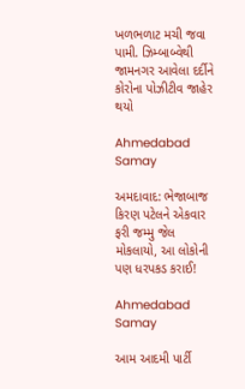ખળભળાટ મચી જવા પામી. ઝિમ્બાબ્વેથી જામનગર આવેલા દર્દીને કોરોના પોઝીટીવ જાહેર થયો

Ahmedabad Samay

અમદાવાદ: ભેજાબાજ કિરણ પટેલને એકવાર ફરી જમ્મુ જેલ મોકલાયો, આ લોકોની પણ ધરપકડ કરાઈ!

Ahmedabad Samay

આમ આદમી પાર્ટી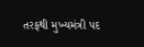તરફથી મુખ્યમંત્રી પદ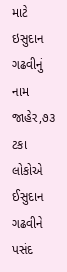માટે ઇસુદાન ગઢવીનું નામ જાહેર,૭૩ ટકા લોકોએ ઈસુદાન ગઢવીને પસંદ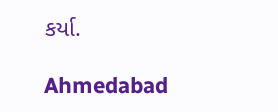કર્યા.

Ahmedabad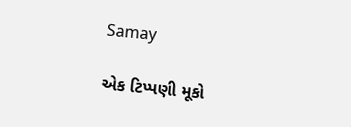Samay

એક ટિપ્પણી મૂકો